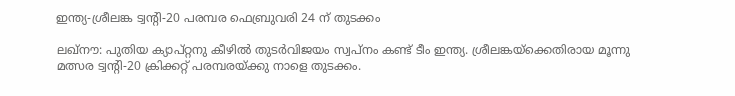ഇന്ത്യ-ശ്രീലങ്ക ട്വന്റി-20 പരമ്പര ഫെബ്രുവരി 24 ന് തുടക്കം

ലഖ്‌നൗ: പുതിയ ക്യാപ്റ്റനു കീഴില്‍ തുടര്‍വിജയം സ്വപ്നം കണ്ട് ടീം ഇന്ത്യ. ശ്രീലങ്കയ്ക്കെതിരായ മൂന്നു മത്സര ട്വന്റി-20 ക്രിക്കറ്റ് പരമ്പരയ്ക്കു നാളെ തുടക്കം.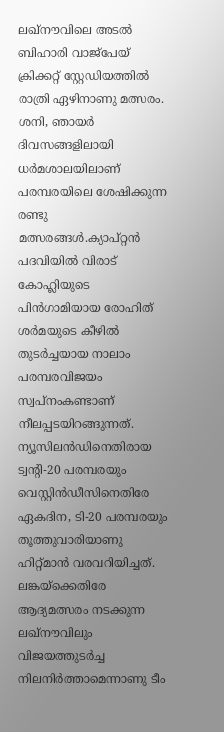ലഖ്‌നൗവിലെ അടല്‍ ബിഹാരി വാജ്‌പേയ് ക്രിക്കറ്റ് സ്റ്റേഡിയത്തില്‍ രാത്രി ഏഴിനാണു മത്സരം. ശനി, ഞായര്‍ ദിവസങ്ങളിലായി ധര്‍മശാലയിലാണ് പരമ്പരയിലെ ശേഷിക്കുന്ന രണ്ടു മത്സരങ്ങള്‍.ക്യാപ്റ്റന്‍ പദവിയില്‍ വിരാട് കോഹ്ലിയുടെ പിന്‍ഗാമിയായ രോഹിത് ശര്‍മയുടെ കീഴില്‍ തുടര്‍ച്ചയായ നാലാം പരമ്പരവിജയം സ്വപ്നംകണ്ടാണ് നീലപ്പടയിറങ്ങുന്നത്. ന്യൂസിലന്‍ഡിനെതിരായ ട്വന്റി-20 പരമ്പരയും വെസ്റ്റിന്‍ഡീസിനെതിരേ ഏകദിന, ടി-20 പരമ്പരയും തൂത്തുവാരിയാണു ഹിറ്റ്മാന്‍ വരവറിയിച്ചത്. ലങ്കയ്ക്കെതിരേ ആദ്യമത്സരം നടക്കുന്ന ലഖ്നൗവിലും വിജയത്തുടര്‍ച്ച നിലനിര്‍ത്താമെന്നാണു ടീം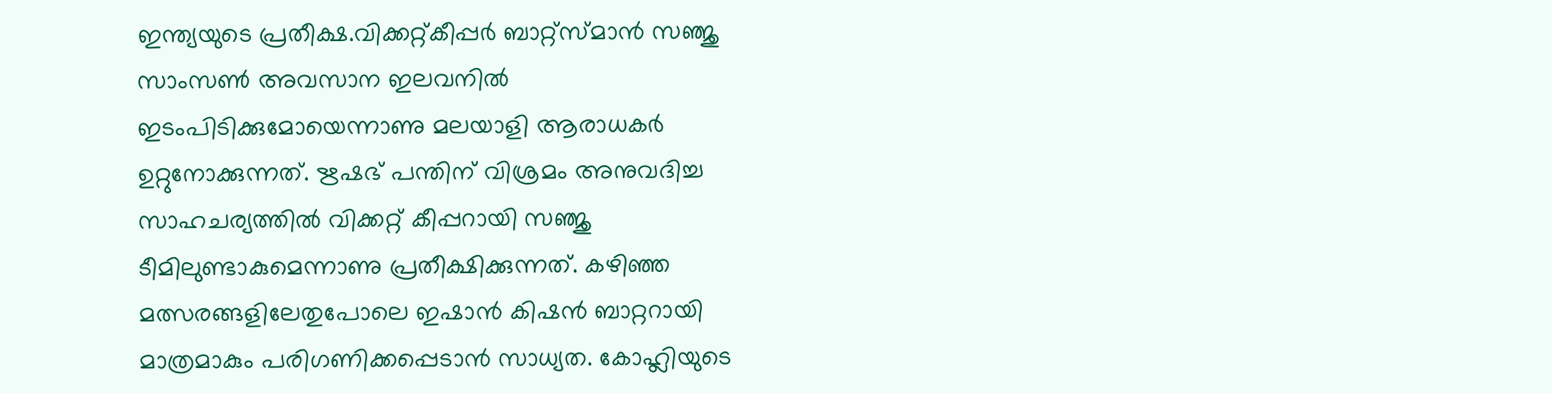ഇന്ത്യയുടെ പ്രതീക്ഷ.വിക്കറ്റ്കീപ്പര്‍ ബാറ്റ്സ്മാന്‍ സഞ്ജു സാംസണ്‍ അവസാന ഇലവനില്‍ ഇടംപിടിക്കുമോയെന്നാണു മലയാളി ആരാധകര്‍ ഉറ്റുനോക്കുന്നത്. ഋഷഭ് പന്തിന് വിശ്രമം അനുവദിച്ച സാഹചര്യത്തില്‍ വിക്കറ്റ് കീപ്പറായി സഞ്ജു ടീമിലുണ്ടാകുമെന്നാണു പ്രതീക്ഷിക്കുന്നത്. കഴിഞ്ഞ മത്സരങ്ങളിലേതുപോലെ ഇഷാന്‍ കിഷന്‍ ബാറ്ററായി മാത്രമാകും പരിഗണിക്കപ്പെടാന്‍ സാധ്യത. കോഹ്ലിയുടെ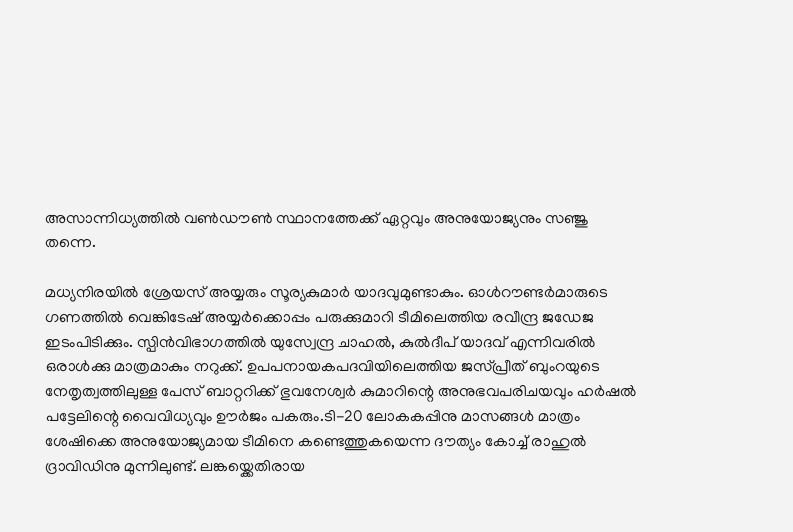അസാന്നിധ്യത്തില്‍ വണ്‍ഡൗണ്‍ സ്ഥാനത്തേക്ക് ഏറ്റവും അനുയോജ്യനും സഞ്ജു തന്നെ.

മധ്യനിരയില്‍ ശ്രേയസ് അയ്യരും സൂര്യകുമാര്‍ യാദവുമുണ്ടാകും. ഓള്‍റൗണ്ടര്‍മാരുടെ ഗണത്തില്‍ വെങ്കിടേഷ് അയ്യര്‍ക്കൊപ്പം പരുക്കുമാറി ടീമിലെത്തിയ രവീന്ദ്ര ജഡേജ ഇടംപിടിക്കും. സ്പിന്‍വിഭാഗത്തില്‍ യുസ്വേന്ദ്ര ചാഹല്‍, കുല്‍ദീപ് യാദവ് എന്നിവരില്‍ ഒരാള്‍ക്കു മാത്രമാകും നറുക്ക്. ഉപപനായകപദവിയിലെത്തിയ ജസ്പ്രീത് ബുംറയുടെ നേതൃത്വത്തിലുള്ള പേസ് ബാറ്ററിക്ക് ഭുവനേശ്വര്‍ കുമാറിന്റെ അനുഭവപരിചയവും ഹര്‍ഷല്‍ പട്ടേലിന്റെ വൈവിധ്യവും ഊര്‍ജം പകരും.ടി-20 ലോകകപ്പിനു മാസങ്ങള്‍ മാത്രം ശേഷിക്കെ അനുയോജ്യമായ ടീമിനെ കണ്ടെത്തുകയെന്ന ദൗത്യം കോച്ച് രാഹുല്‍ ദ്രാവിഡിനു മുന്നിലുണ്ട്. ലങ്കയ്ക്കെതിരായ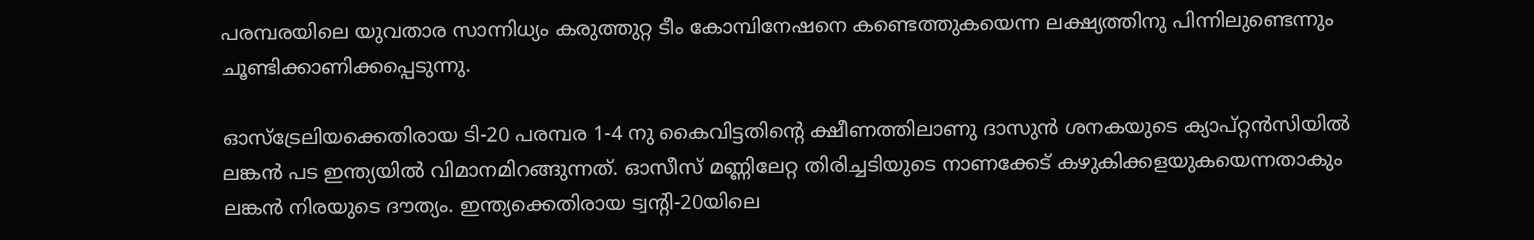പരമ്പരയിലെ യുവതാര സാന്നിധ്യം കരുത്തുറ്റ ടീം കോമ്പിനേഷനെ കണ്ടെത്തുകയെന്ന ലക്ഷ്യത്തിനു പിന്നിലുണ്ടെന്നും ചൂണ്ടിക്കാണിക്കപ്പെടുന്നു.

ഓസ്ട്രേലിയക്കെതിരായ ടി-20 പരമ്പര 1-4 നു കൈവിട്ടതിന്റെ ക്ഷീണത്തിലാണു ദാസുന്‍ ശനകയുടെ ക്യാപ്റ്റന്‍സിയില്‍ ലങ്കന്‍ പട ഇന്ത്യയില്‍ വിമാനമിറങ്ങുന്നത്. ഓസീസ് മണ്ണിലേറ്റ തിരിച്ചടിയുടെ നാണക്കേട് കഴുകിക്കളയുകയെന്നതാകും ലങ്കന്‍ നിരയുടെ ദൗത്യം. ഇന്ത്യക്കെതിരായ ട്വന്റി-20യിലെ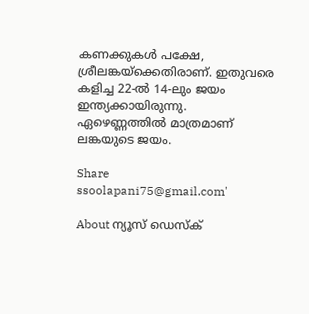കണക്കുകള്‍ പക്ഷേ, ശ്രീലങ്കയ്ക്കെതിരാണ്. ഇതുവരെ കളിച്ച 22-ല്‍ 14-ലും ജയം ഇന്ത്യക്കായിരുന്നു. ഏഴെണ്ണത്തില്‍ മാത്രമാണ് ലങ്കയുടെ ജയം.

Share
ssoolapani75@gmail.com'

About ന്യൂസ് ഡെസ്ക്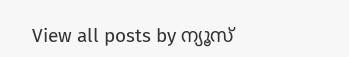View all posts by ന്യൂസ്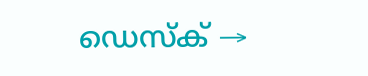ഡെസ്ക് →